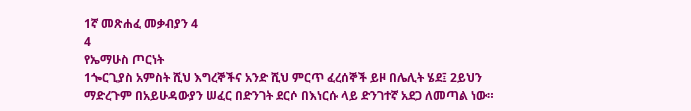1ኛ መጽሐፈ መቃብያን 4
4
የኤማሁስ ጦርነት
1ጐርጊያስ አምስት ሺህ እግረኞችና አንድ ሺህ ምርጥ ፈረሰኞች ይዞ በሌሊት ሄደ፤ 2ይህን ማድረጉም በአይሁዳውያን ሠፈር በድንገት ደርሶ በእነርሱ ላይ ድንገተኛ አደጋ ለመጣል ነው።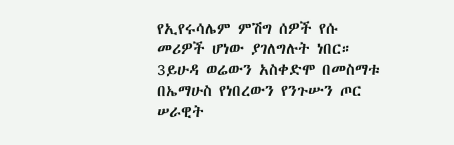የኢየሩሳሌም ምሽግ ሰዎች የሱ መሪዎች ሆነው ያገለግሉት ነበር። 3ይሁዳ ወሬውን አስቀድሞ በመስማቱ በኤማሁስ የነበረውን የንጉሡን ጦር ሠራዊት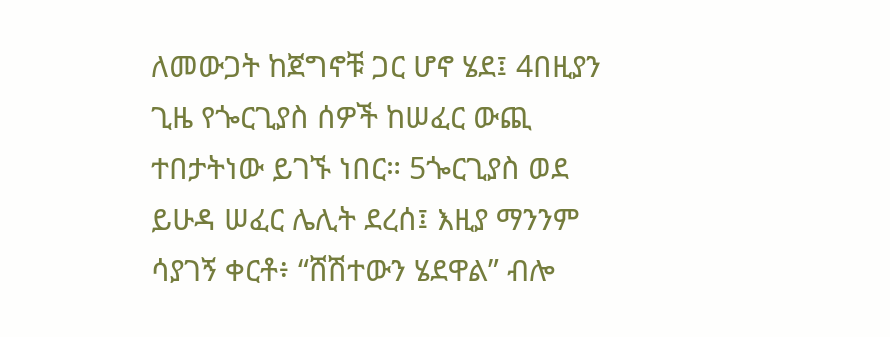ለመውጋት ከጀግኖቹ ጋር ሆኖ ሄደ፤ 4በዚያን ጊዜ የጐርጊያስ ሰዎች ከሠፈር ውጪ ተበታትነው ይገኙ ነበር። 5ጐርጊያስ ወደ ይሁዳ ሠፈር ሌሊት ደረሰ፤ እዚያ ማንንም ሳያገኝ ቀርቶ፥ “ሸሽተውን ሄደዋል” ብሎ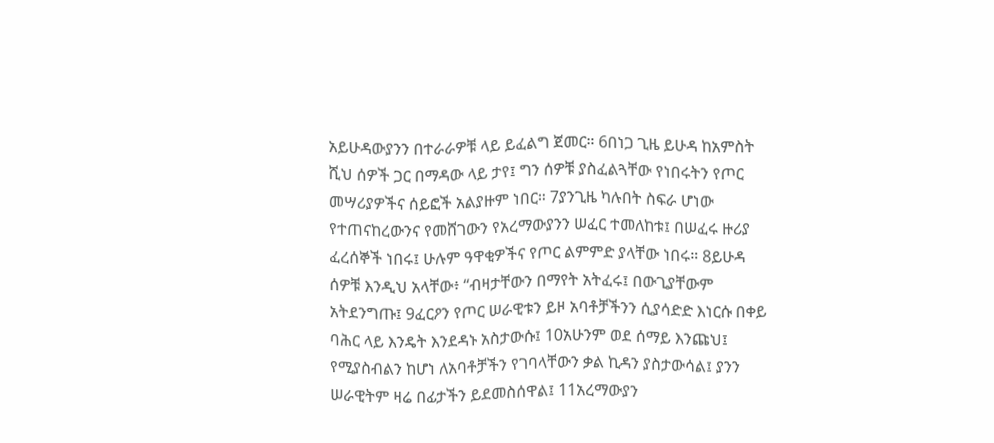አይሁዳውያንን በተራራዎቹ ላይ ይፈልግ ጀመር። 6በነጋ ጊዜ ይሁዳ ከአምስት ሺህ ሰዎች ጋር በማዳው ላይ ታየ፤ ግን ሰዎቹ ያስፈልጓቸው የነበሩትን የጦር መሣሪያዎችና ሰይፎች አልያዙም ነበር። 7ያንጊዜ ካሉበት ስፍራ ሆነው የተጠናከረውንና የመሸገውን የአረማውያንን ሠፈር ተመለከቱ፤ በሠፈሩ ዙሪያ ፈረሰኞች ነበሩ፤ ሁሉም ዓዋቂዎችና የጦር ልምምድ ያላቸው ነበሩ። 8ይሁዳ ሰዎቹ እንዲህ አላቸው፥ “ብዛታቸውን በማየት አትፈሩ፤ በውጊያቸውም አትደንግጡ፤ 9ፈርዖን የጦር ሠራዊቱን ይዞ አባቶቻችንን ሲያሳድድ እነርሱ በቀይ ባሕር ላይ እንዴት እንደዳኑ አስታውሱ፤ 10አሁንም ወደ ሰማይ እንጩህ፤ የሚያስብልን ከሆነ ለአባቶቻችን የገባላቸውን ቃል ኪዳን ያስታውሳል፤ ያንን ሠራዊትም ዛሬ በፊታችን ይደመስሰዋል፤ 11አረማውያን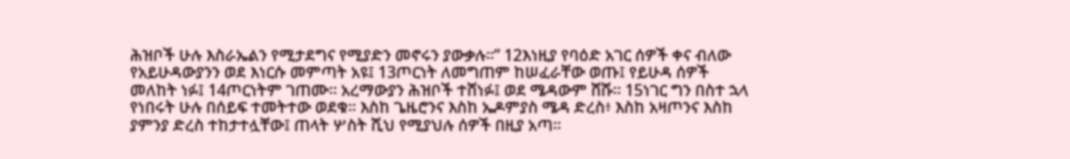ሕዝቦች ሁሉ እስራኤልን የሚታደግና የሚያድን መኖሩን ያውቃሉ።” 12እነዚያ የባዕድ አገር ሰዎች ቀና ብለው የአይሁዳውያንን ወደ እነርሱ መምጣት አዩ፤ 13ጦርነት ለመግጠም ከሠፈራቸው ወጡ፤ የይሁዳ ሰዎች መለከት ነፉ፤ 14ጦርነትም ገጠሙ። አረማውያን ሕዝቦች ተሸነፉ፤ ወደ ሜዳውም ሸሹ። 15ነገር ግን በስተ ኋላ የነበሩት ሁሉ በሰይፍ ተመትተው ወደቁ። እስከ ጌዜሮንና እስከ ኤዶምያስ ሜዳ ድረስ፥ እስከ አዛጦንና እስከ ያምንያ ድረስ ተከታተሏቸው፤ ጠላት ሦስት ሺህ የሚያህሉ ሰዎች በዚያ አጣ።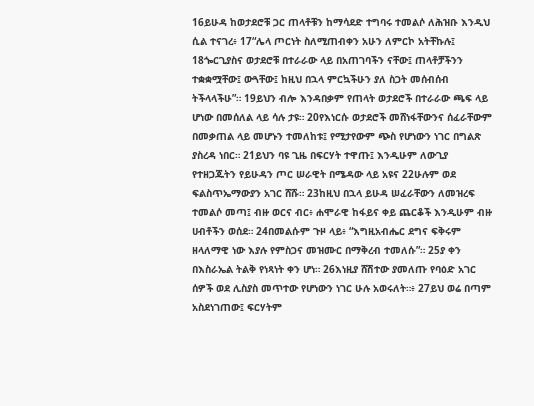16ይሁዳ ከወታደሮቹ ጋር ጠላቶቹን ከማሳደድ ተግባሩ ተመልሶ ለሕዝቡ እንዲህ ሲል ተናገረ፥ 17“ሌላ ጦርነት ስለሚጠብቀን አሁን ለምርኮ አትቸኩሉ፤ 18ጐርጊያስና ወታደሮቹ በተራራው ላይ በአጠገባችን ናቸው፤ ጠላቶቻችንን ተቋቋሟቸው፤ ውጓቸው፤ ከዚህ በኋላ ምርኳችሁን ያለ ስጋት መሰብሰብ ትችላላችሁ”። 19ይህን ብሎ እንዳበቃም የጠላት ወታደሮች በተራራው ጫፍ ላይ ሆነው በመሰለል ላይ ሳሉ ታዩ። 20የእነርሱ ወታደሮች መሸነፋቸውንና ሰፈራቸውም በመቃጠል ላይ መሆኑን ተመለከቱ፤ የሚታየውም ጭስ የሆነውን ነገር በግልጽ ያስረዳ ነበር። 21ይህን ባዩ ጊዜ በፍርሃት ተዋጡ፤ እንዲሁም ለውጊያ የተዘጋጁትን የይሁዳን ጦር ሠራዊት በሜዳው ላይ አዩና 22ሁሉም ወደ ፍልስጥኤማውያን አገር ሸሹ። 23ከዚህ በኋላ ይሁዳ ሠፈራቸውን ለመዝረፍ ተመልሶ መጣ፤ ብዙ ወርና ብር፥ ሐሞራዊ ከፋይና ቀይ ጨርቆች እንዲሁም ብዙ ሀብቶችን ወሰደ። 24በመልሱም ጉዞ ላይ፥ “እግዚአብሔር ደግና ፍቅሩም ዘላለማዊ ነው እያሉ የምስጋና መዝሙር በማቅረብ ተመለሱ”። 25ያ ቀን በእስራኤል ትልቅ የነጻነት ቀን ሆነ። 26እነዚያ ሸሽተው ያመለጡ የባዕድ አገር ሰዎች ወደ ሊስያስ መጥተው የሆነውን ነገር ሁሉ አወሩለት።፥ 27ይህ ወሬ በጣም አስደነገጠው፤ ፍርሃትም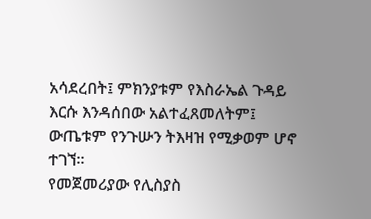አሳደረበት፤ ምክንያቱም የእስራኤል ጉዳይ እርሱ እንዳሰበው አልተፈጸመለትም፤ ውጤቱም የንጉሡን ትእዛዝ የሚቃወም ሆኖ ተገኘ።
የመጀመሪያው የሊስያስ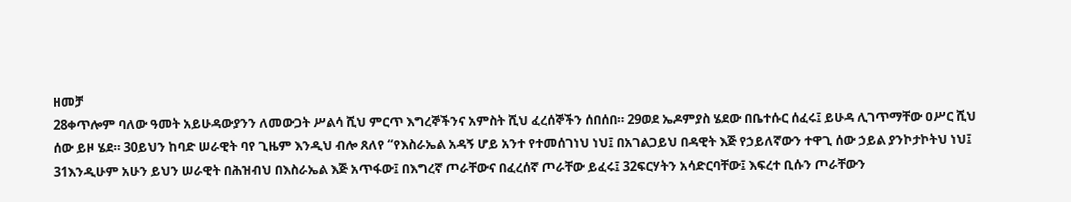ዘመቻ
28ቀጥሎም ባለው ዓመት አይሁዳውያንን ለመውጋት ሥልሳ ሺህ ምርጥ እግረኞችንና አምስት ሺህ ፈረሰኞችን ሰበሰበ። 29ወደ ኤዶምያስ ሄደው በቤተሱር ሰፈሩ፤ ይሁዳ ሊገጥማቸው ዐሥር ሺህ ሰው ይዞ ሄደ። 30ይህን ከባድ ሠራዊት ባየ ጊዜም እንዲህ ብሎ ጸለየ “የእስራኤል አዳኝ ሆይ አንተ የተመሰገነህ ነህ፤ በአገልጋይህ በዳዊት እጅ የኃይለኛውን ተዋጊ ሰው ኃይል ያንኮታኮትህ ነህ፤ 31እንዲሁም አሁን ይህን ሠራዊት በሕዝብህ በእስራኤል እጅ አጥፋው፤ በእግረኛ ጦራቸውና በፈረሰኛ ጦራቸው ይፈሩ፤ 32ፍርሃትን አሳድርባቸው፤ እፍረተ ቢሱን ጦራቸውን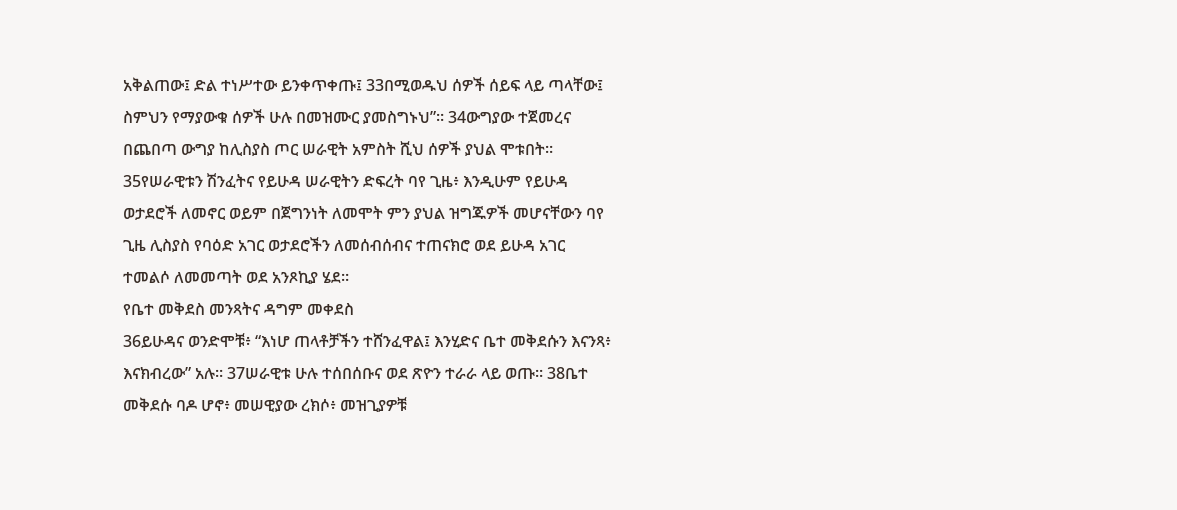አቅልጠው፤ ድል ተነሥተው ይንቀጥቀጡ፤ 33በሚወዱህ ሰዎች ሰይፍ ላይ ጣላቸው፤ ስምህን የማያውቁ ሰዎች ሁሉ በመዝሙር ያመስግኑህ”። 34ውግያው ተጀመረና በጨበጣ ውግያ ከሊስያስ ጦር ሠራዊት አምስት ሺህ ሰዎች ያህል ሞቱበት። 35የሠራዊቱን ሽንፈትና የይሁዳ ሠራዊትን ድፍረት ባየ ጊዜ፥ እንዲሁም የይሁዳ ወታደሮች ለመኖር ወይም በጀግንነት ለመሞት ምን ያህል ዝግጁዎች መሆናቸውን ባየ ጊዜ ሊስያስ የባዕድ አገር ወታደሮችን ለመሰብሰብና ተጠናክሮ ወደ ይሁዳ አገር ተመልሶ ለመመጣት ወደ አንጾኪያ ሄደ።
የቤተ መቅደስ መንጻትና ዳግም መቀደስ
36ይሁዳና ወንድሞቹ፥ “እነሆ ጠላቶቻችን ተሸንፈዋል፤ እንሂድና ቤተ መቅደሱን እናንጻ፥ እናክብረው” አሉ። 37ሠራዊቱ ሁሉ ተሰበሰቡና ወደ ጽዮን ተራራ ላይ ወጡ። 38ቤተ መቅደሱ ባዶ ሆኖ፥ መሠዊያው ረክሶ፥ መዝጊያዎቹ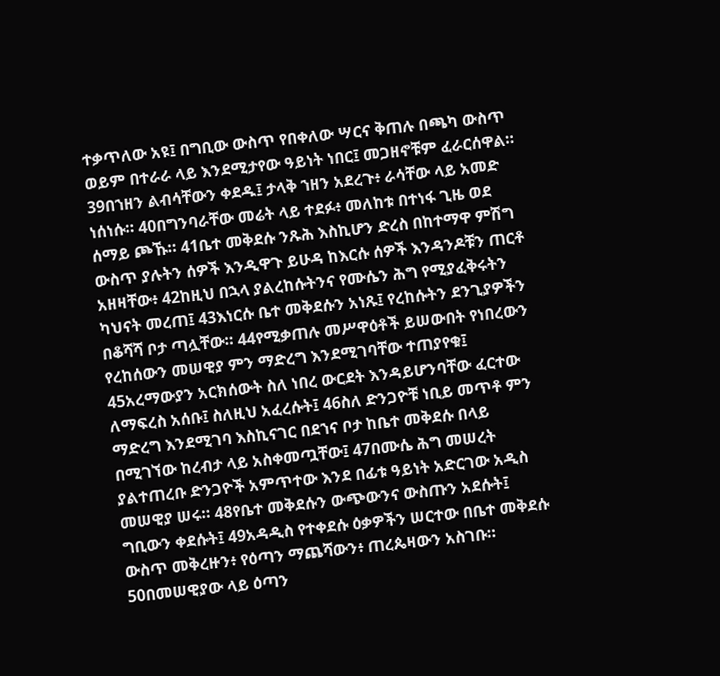ተቃጥለው አዩ፤ በግቢው ውስጥ የበቀለው ሣርና ቅጠሉ በጫካ ውስጥ ወይም በተራራ ላይ እንደሚታየው ዓይነት ነበር፤ መጋዘኖቹም ፈራርሰዋል። 39በኀዘን ልብሳቸውን ቀደዱ፤ ታላቅ ኀዘን አደረጉ፥ ራሳቸው ላይ አመድ ነሰነሱ። 40በግንባራቸው መሬት ላይ ተደፉ፥ መለከቱ በተነፋ ጊዜ ወደ ሰማይ ጮኹ። 41ቤተ መቅደሱ ንጹሕ እስኪሆን ድረስ በከተማዋ ምሽግ ውስጥ ያሉትን ሰዎች እንዲዋጉ ይሁዳ ከእርሱ ሰዎች እንዳንዶቹን ጠርቶ አዘዛቸው፥ 42ከዚህ በኋላ ያልረከሱትንና የሙሴን ሕግ የሚያፈቅሩትን ካህናት መረጠ፤ 43እነርሱ ቤተ መቅደሱን አነጹ፤ የረከሱትን ደንጊያዎችን በቆሻሻ ቦታ ጣሏቸው። 44የሚቃጠሉ መሥዋዕቶች ይሠውበት የነበረውን የረከሰውን መሠዊያ ምን ማድረግ እንደሚገባቸው ተጠያየቁ፤ 45አረማውያን አርክሰውት ስለ ነበረ ውርደት እንዳይሆንባቸው ፈርተው ለማፍረስ አሰቡ፤ ስለዚህ አፈረሱት፤ 46ስለ ድንጋዮቹ ነቢይ መጥቶ ምን ማድረግ እንደሚገባ እስኪናገር በደኀና ቦታ ከቤተ መቅደሱ በላይ በሚገኘው ከረብታ ላይ አስቀመጧቸው፤ 47በሙሴ ሕግ መሠረት ያልተጠረቡ ድንጋዮች አምጥተው እንደ በፊቱ ዓይነት አድርገው አዲስ መሠዊያ ሠሩ። 48የቤተ መቅደሱን ውጭውንና ውስጡን አደሱት፤ ግቢውን ቀደሱት፤ 49አዳዲስ የተቀደሱ ዕቃዎችን ሠርተው በቤተ መቅደሱ ውስጥ መቅረዙን፥ የዕጣን ማጨሻውን፥ ጠረጴዛውን አስገቡ። 50በመሠዊያው ላይ ዕጣን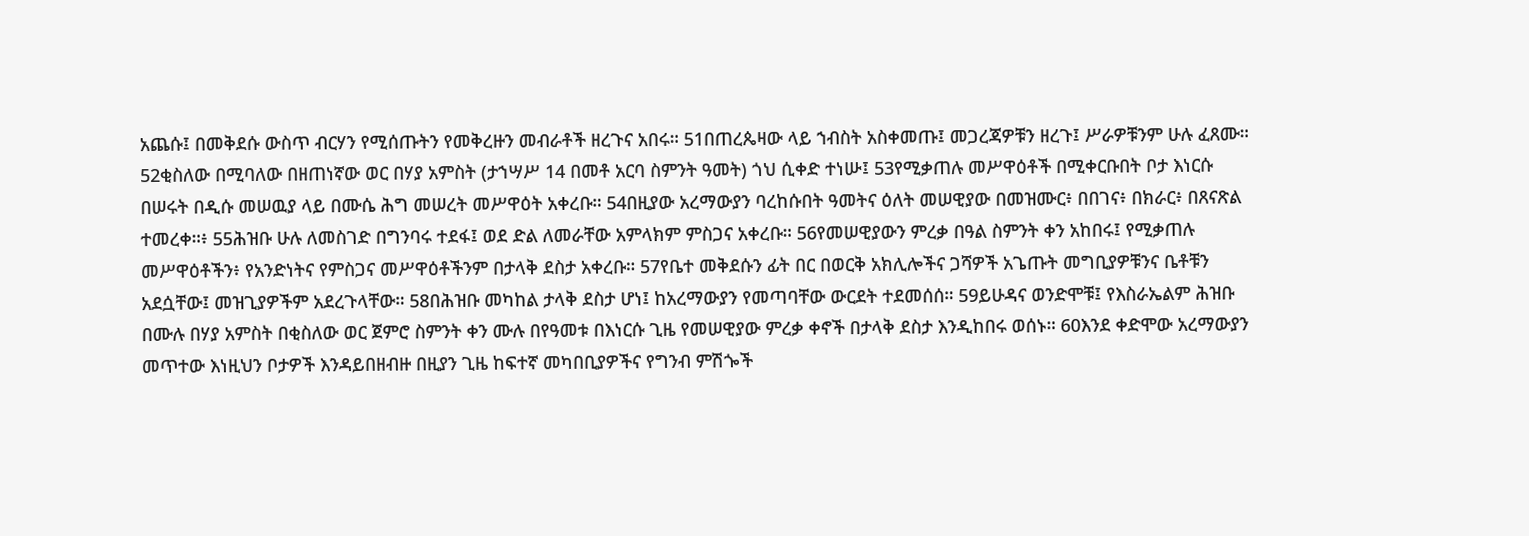አጨሱ፤ በመቅደሱ ውስጥ ብርሃን የሚሰጡትን የመቅረዙን መብራቶች ዘረጉና አበሩ። 51በጠረጴዛው ላይ ኀብስት አስቀመጡ፤ መጋረጃዎቹን ዘረጉ፤ ሥራዎቹንም ሁሉ ፈጸሙ። 52ቂስለው በሚባለው በዘጠነኛው ወር በሃያ አምስት (ታኀሣሥ 14 በመቶ አርባ ስምንት ዓመት) ጎህ ሲቀድ ተነሡ፤ 53የሚቃጠሉ መሥዋዕቶች በሚቀርቡበት ቦታ እነርሱ በሠሩት በዲሱ መሠዉያ ላይ በሙሴ ሕግ መሠረት መሥዋዕት አቀረቡ። 54በዚያው አረማውያን ባረከሱበት ዓመትና ዕለት መሠዊያው በመዝሙር፥ በበገና፥ በክራር፥ በጸናጽል ተመረቀ።፥ 55ሕዝቡ ሁሉ ለመስገድ በግንባሩ ተደፋ፤ ወደ ድል ለመራቸው አምላክም ምስጋና አቀረቡ። 56የመሠዊያውን ምረቃ በዓል ስምንት ቀን አከበሩ፤ የሚቃጠሉ መሥዋዕቶችን፥ የአንድነትና የምስጋና መሥዋዕቶችንም በታላቅ ደስታ አቀረቡ። 57የቤተ መቅደሱን ፊት በር በወርቅ አክሊሎችና ጋሻዎች አጌጡት መግቢያዎቹንና ቤቶቹን አደሷቸው፤ መዝጊያዎችም አደረጉላቸው። 58በሕዝቡ መካከል ታላቅ ደስታ ሆነ፤ ከአረማውያን የመጣባቸው ውርደት ተደመሰሰ። 59ይሁዳና ወንድሞቹ፤ የእስራኤልም ሕዝቡ በሙሉ በሃያ አምስት በቂስለው ወር ጀምሮ ስምንት ቀን ሙሉ በየዓመቱ በእነርሱ ጊዜ የመሠዊያው ምረቃ ቀኖች በታላቅ ደስታ እንዲከበሩ ወሰኑ። 60እንደ ቀድሞው አረማውያን መጥተው እነዚህን ቦታዎች እንዳይበዘብዙ በዚያን ጊዜ ከፍተኛ መካበቢያዎችና የግንብ ምሽጐች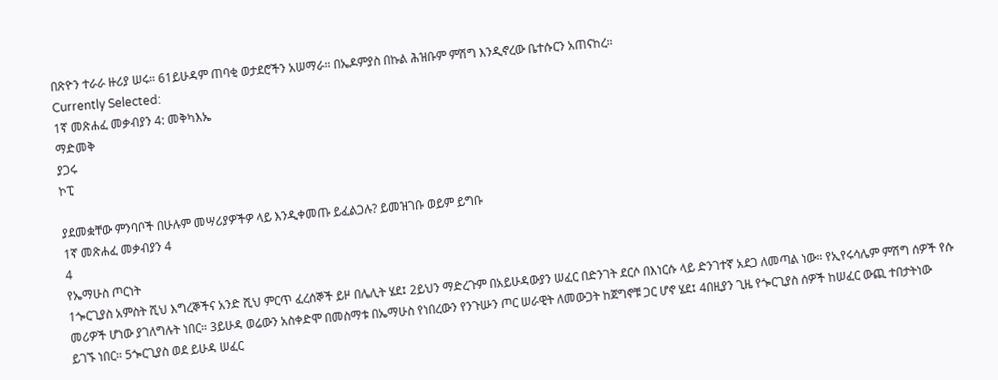በጽዮን ተራራ ዙሪያ ሠሩ። 61ይሁዳም ጠባቂ ወታደሮችን አሠማራ። በኤዶምያስ በኩል ሕዝቡም ምሽግ እንዲኖረው ቤተሱርን አጠናከረ።
Currently Selected:
1ኛ መጽሐፈ መቃብያን 4: መቅካእኤ
ማድመቅ
ያጋሩ
ኮፒ

ያደመቋቸው ምንባቦች በሁሉም መሣሪያዎችዎ ላይ እንዲቀመጡ ይፈልጋሉ? ይመዝገቡ ወይም ይግቡ
1ኛ መጽሐፈ መቃብያን 4
4
የኤማሁስ ጦርነት
1ጐርጊያስ አምስት ሺህ እግረኞችና አንድ ሺህ ምርጥ ፈረሰኞች ይዞ በሌሊት ሄደ፤ 2ይህን ማድረጉም በአይሁዳውያን ሠፈር በድንገት ደርሶ በእነርሱ ላይ ድንገተኛ አደጋ ለመጣል ነው። የኢየሩሳሌም ምሽግ ሰዎች የሱ መሪዎች ሆነው ያገለግሉት ነበር። 3ይሁዳ ወሬውን አስቀድሞ በመስማቱ በኤማሁስ የነበረውን የንጉሡን ጦር ሠራዊት ለመውጋት ከጀግኖቹ ጋር ሆኖ ሄደ፤ 4በዚያን ጊዜ የጐርጊያስ ሰዎች ከሠፈር ውጪ ተበታትነው ይገኙ ነበር። 5ጐርጊያስ ወደ ይሁዳ ሠፈር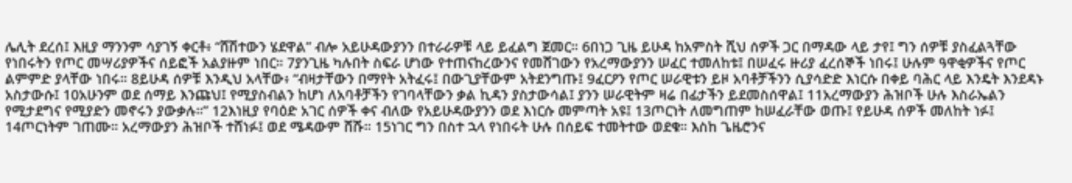ሌሊት ደረሰ፤ እዚያ ማንንም ሳያገኝ ቀርቶ፥ “ሸሽተውን ሄደዋል” ብሎ አይሁዳውያንን በተራራዎቹ ላይ ይፈልግ ጀመር። 6በነጋ ጊዜ ይሁዳ ከአምስት ሺህ ሰዎች ጋር በማዳው ላይ ታየ፤ ግን ሰዎቹ ያስፈልጓቸው የነበሩትን የጦር መሣሪያዎችና ሰይፎች አልያዙም ነበር። 7ያንጊዜ ካሉበት ስፍራ ሆነው የተጠናከረውንና የመሸገውን የአረማውያንን ሠፈር ተመለከቱ፤ በሠፈሩ ዙሪያ ፈረሰኞች ነበሩ፤ ሁሉም ዓዋቂዎችና የጦር ልምምድ ያላቸው ነበሩ። 8ይሁዳ ሰዎቹ እንዲህ አላቸው፥ “ብዛታቸውን በማየት አትፈሩ፤ በውጊያቸውም አትደንግጡ፤ 9ፈርዖን የጦር ሠራዊቱን ይዞ አባቶቻችንን ሲያሳድድ እነርሱ በቀይ ባሕር ላይ እንዴት እንደዳኑ አስታውሱ፤ 10አሁንም ወደ ሰማይ እንጩህ፤ የሚያስብልን ከሆነ ለአባቶቻችን የገባላቸውን ቃል ኪዳን ያስታውሳል፤ ያንን ሠራዊትም ዛሬ በፊታችን ይደመስሰዋል፤ 11አረማውያን ሕዝቦች ሁሉ እስራኤልን የሚታደግና የሚያድን መኖሩን ያውቃሉ።” 12እነዚያ የባዕድ አገር ሰዎች ቀና ብለው የአይሁዳውያንን ወደ እነርሱ መምጣት አዩ፤ 13ጦርነት ለመግጠም ከሠፈራቸው ወጡ፤ የይሁዳ ሰዎች መለከት ነፉ፤ 14ጦርነትም ገጠሙ። አረማውያን ሕዝቦች ተሸነፉ፤ ወደ ሜዳውም ሸሹ። 15ነገር ግን በስተ ኋላ የነበሩት ሁሉ በሰይፍ ተመትተው ወደቁ። እስከ ጌዜሮንና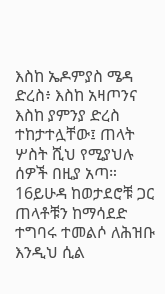እስከ ኤዶምያስ ሜዳ ድረስ፥ እስከ አዛጦንና እስከ ያምንያ ድረስ ተከታተሏቸው፤ ጠላት ሦስት ሺህ የሚያህሉ ሰዎች በዚያ አጣ። 16ይሁዳ ከወታደሮቹ ጋር ጠላቶቹን ከማሳደድ ተግባሩ ተመልሶ ለሕዝቡ እንዲህ ሲል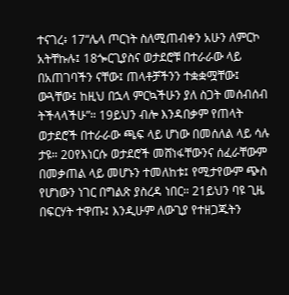ተናገረ፥ 17“ሌላ ጦርነት ስለሚጠብቀን አሁን ለምርኮ አትቸኩሉ፤ 18ጐርጊያስና ወታደሮቹ በተራራው ላይ በአጠገባችን ናቸው፤ ጠላቶቻችንን ተቋቋሟቸው፤ ውጓቸው፤ ከዚህ በኋላ ምርኳችሁን ያለ ስጋት መሰብሰብ ትችላላችሁ”። 19ይህን ብሎ እንዳበቃም የጠላት ወታደሮች በተራራው ጫፍ ላይ ሆነው በመሰለል ላይ ሳሉ ታዩ። 20የእነርሱ ወታደሮች መሸነፋቸውንና ሰፈራቸውም በመቃጠል ላይ መሆኑን ተመለከቱ፤ የሚታየውም ጭስ የሆነውን ነገር በግልጽ ያስረዳ ነበር። 21ይህን ባዩ ጊዜ በፍርሃት ተዋጡ፤ እንዲሁም ለውጊያ የተዘጋጁትን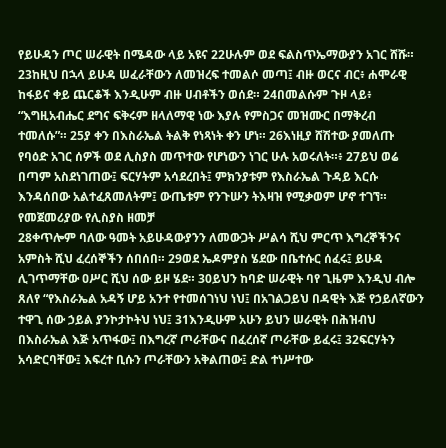የይሁዳን ጦር ሠራዊት በሜዳው ላይ አዩና 22ሁሉም ወደ ፍልስጥኤማውያን አገር ሸሹ። 23ከዚህ በኋላ ይሁዳ ሠፈራቸውን ለመዝረፍ ተመልሶ መጣ፤ ብዙ ወርና ብር፥ ሐሞራዊ ከፋይና ቀይ ጨርቆች እንዲሁም ብዙ ሀብቶችን ወሰደ። 24በመልሱም ጉዞ ላይ፥ “እግዚአብሔር ደግና ፍቅሩም ዘላለማዊ ነው እያሉ የምስጋና መዝሙር በማቅረብ ተመለሱ”። 25ያ ቀን በእስራኤል ትልቅ የነጻነት ቀን ሆነ። 26እነዚያ ሸሽተው ያመለጡ የባዕድ አገር ሰዎች ወደ ሊስያስ መጥተው የሆነውን ነገር ሁሉ አወሩለት።፥ 27ይህ ወሬ በጣም አስደነገጠው፤ ፍርሃትም አሳደረበት፤ ምክንያቱም የእስራኤል ጉዳይ እርሱ እንዳሰበው አልተፈጸመለትም፤ ውጤቱም የንጉሡን ትእዛዝ የሚቃወም ሆኖ ተገኘ።
የመጀመሪያው የሊስያስ ዘመቻ
28ቀጥሎም ባለው ዓመት አይሁዳውያንን ለመውጋት ሥልሳ ሺህ ምርጥ እግረኞችንና አምስት ሺህ ፈረሰኞችን ሰበሰበ። 29ወደ ኤዶምያስ ሄደው በቤተሱር ሰፈሩ፤ ይሁዳ ሊገጥማቸው ዐሥር ሺህ ሰው ይዞ ሄደ። 30ይህን ከባድ ሠራዊት ባየ ጊዜም እንዲህ ብሎ ጸለየ “የእስራኤል አዳኝ ሆይ አንተ የተመሰገነህ ነህ፤ በአገልጋይህ በዳዊት እጅ የኃይለኛውን ተዋጊ ሰው ኃይል ያንኮታኮትህ ነህ፤ 31እንዲሁም አሁን ይህን ሠራዊት በሕዝብህ በእስራኤል እጅ አጥፋው፤ በእግረኛ ጦራቸውና በፈረሰኛ ጦራቸው ይፈሩ፤ 32ፍርሃትን አሳድርባቸው፤ እፍረተ ቢሱን ጦራቸውን አቅልጠው፤ ድል ተነሥተው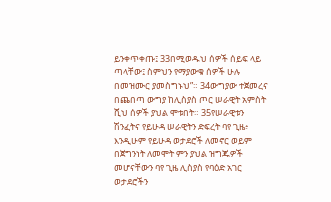ይንቀጥቀጡ፤ 33በሚወዱህ ሰዎች ሰይፍ ላይ ጣላቸው፤ ስምህን የማያውቁ ሰዎች ሁሉ በመዝሙር ያመስግኑህ”። 34ውግያው ተጀመረና በጨበጣ ውግያ ከሊስያስ ጦር ሠራዊት አምስት ሺህ ሰዎች ያህል ሞቱበት። 35የሠራዊቱን ሽንፈትና የይሁዳ ሠራዊትን ድፍረት ባየ ጊዜ፥ እንዲሁም የይሁዳ ወታደሮች ለመኖር ወይም በጀግንነት ለመሞት ምን ያህል ዝግጁዎች መሆናቸውን ባየ ጊዜ ሊስያስ የባዕድ አገር ወታደሮችን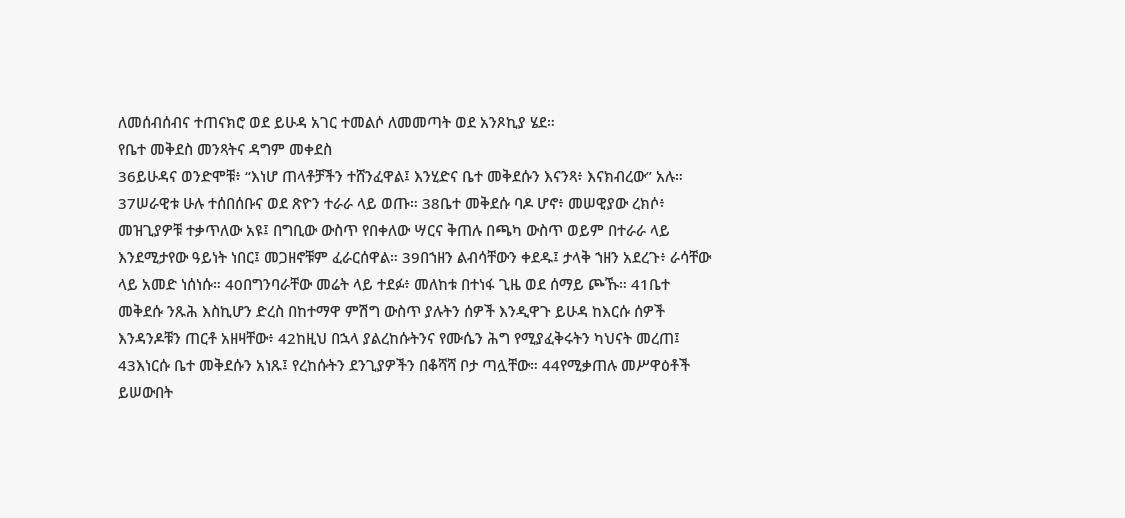ለመሰብሰብና ተጠናክሮ ወደ ይሁዳ አገር ተመልሶ ለመመጣት ወደ አንጾኪያ ሄደ።
የቤተ መቅደስ መንጻትና ዳግም መቀደስ
36ይሁዳና ወንድሞቹ፥ “እነሆ ጠላቶቻችን ተሸንፈዋል፤ እንሂድና ቤተ መቅደሱን እናንጻ፥ እናክብረው” አሉ። 37ሠራዊቱ ሁሉ ተሰበሰቡና ወደ ጽዮን ተራራ ላይ ወጡ። 38ቤተ መቅደሱ ባዶ ሆኖ፥ መሠዊያው ረክሶ፥ መዝጊያዎቹ ተቃጥለው አዩ፤ በግቢው ውስጥ የበቀለው ሣርና ቅጠሉ በጫካ ውስጥ ወይም በተራራ ላይ እንደሚታየው ዓይነት ነበር፤ መጋዘኖቹም ፈራርሰዋል። 39በኀዘን ልብሳቸውን ቀደዱ፤ ታላቅ ኀዘን አደረጉ፥ ራሳቸው ላይ አመድ ነሰነሱ። 40በግንባራቸው መሬት ላይ ተደፉ፥ መለከቱ በተነፋ ጊዜ ወደ ሰማይ ጮኹ። 41ቤተ መቅደሱ ንጹሕ እስኪሆን ድረስ በከተማዋ ምሽግ ውስጥ ያሉትን ሰዎች እንዲዋጉ ይሁዳ ከእርሱ ሰዎች እንዳንዶቹን ጠርቶ አዘዛቸው፥ 42ከዚህ በኋላ ያልረከሱትንና የሙሴን ሕግ የሚያፈቅሩትን ካህናት መረጠ፤ 43እነርሱ ቤተ መቅደሱን አነጹ፤ የረከሱትን ደንጊያዎችን በቆሻሻ ቦታ ጣሏቸው። 44የሚቃጠሉ መሥዋዕቶች ይሠውበት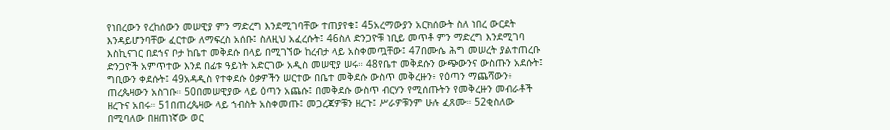የነበረውን የረከሰውን መሠዊያ ምን ማድረግ እንደሚገባቸው ተጠያየቁ፤ 45አረማውያን አርክሰውት ስለ ነበረ ውርደት እንዳይሆንባቸው ፈርተው ለማፍረስ አሰቡ፤ ስለዚህ አፈረሱት፤ 46ስለ ድንጋዮቹ ነቢይ መጥቶ ምን ማድረግ እንደሚገባ እስኪናገር በደኀና ቦታ ከቤተ መቅደሱ በላይ በሚገኘው ከረብታ ላይ አስቀመጧቸው፤ 47በሙሴ ሕግ መሠረት ያልተጠረቡ ድንጋዮች አምጥተው እንደ በፊቱ ዓይነት አድርገው አዲስ መሠዊያ ሠሩ። 48የቤተ መቅደሱን ውጭውንና ውስጡን አደሱት፤ ግቢውን ቀደሱት፤ 49አዳዲስ የተቀደሱ ዕቃዎችን ሠርተው በቤተ መቅደሱ ውስጥ መቅረዙን፥ የዕጣን ማጨሻውን፥ ጠረጴዛውን አስገቡ። 50በመሠዊያው ላይ ዕጣን አጨሱ፤ በመቅደሱ ውስጥ ብርሃን የሚሰጡትን የመቅረዙን መብራቶች ዘረጉና አበሩ። 51በጠረጴዛው ላይ ኀብስት አስቀመጡ፤ መጋረጃዎቹን ዘረጉ፤ ሥራዎቹንም ሁሉ ፈጸሙ። 52ቂስለው በሚባለው በዘጠነኛው ወር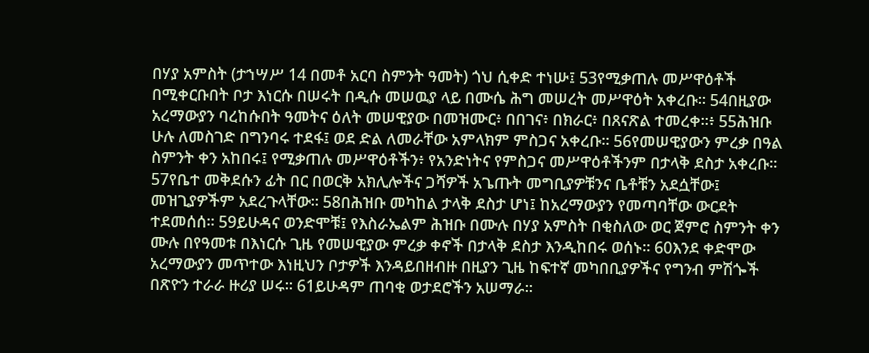በሃያ አምስት (ታኀሣሥ 14 በመቶ አርባ ስምንት ዓመት) ጎህ ሲቀድ ተነሡ፤ 53የሚቃጠሉ መሥዋዕቶች በሚቀርቡበት ቦታ እነርሱ በሠሩት በዲሱ መሠዉያ ላይ በሙሴ ሕግ መሠረት መሥዋዕት አቀረቡ። 54በዚያው አረማውያን ባረከሱበት ዓመትና ዕለት መሠዊያው በመዝሙር፥ በበገና፥ በክራር፥ በጸናጽል ተመረቀ።፥ 55ሕዝቡ ሁሉ ለመስገድ በግንባሩ ተደፋ፤ ወደ ድል ለመራቸው አምላክም ምስጋና አቀረቡ። 56የመሠዊያውን ምረቃ በዓል ስምንት ቀን አከበሩ፤ የሚቃጠሉ መሥዋዕቶችን፥ የአንድነትና የምስጋና መሥዋዕቶችንም በታላቅ ደስታ አቀረቡ። 57የቤተ መቅደሱን ፊት በር በወርቅ አክሊሎችና ጋሻዎች አጌጡት መግቢያዎቹንና ቤቶቹን አደሷቸው፤ መዝጊያዎችም አደረጉላቸው። 58በሕዝቡ መካከል ታላቅ ደስታ ሆነ፤ ከአረማውያን የመጣባቸው ውርደት ተደመሰሰ። 59ይሁዳና ወንድሞቹ፤ የእስራኤልም ሕዝቡ በሙሉ በሃያ አምስት በቂስለው ወር ጀምሮ ስምንት ቀን ሙሉ በየዓመቱ በእነርሱ ጊዜ የመሠዊያው ምረቃ ቀኖች በታላቅ ደስታ እንዲከበሩ ወሰኑ። 60እንደ ቀድሞው አረማውያን መጥተው እነዚህን ቦታዎች እንዳይበዘብዙ በዚያን ጊዜ ከፍተኛ መካበቢያዎችና የግንብ ምሽጐች በጽዮን ተራራ ዙሪያ ሠሩ። 61ይሁዳም ጠባቂ ወታደሮችን አሠማራ።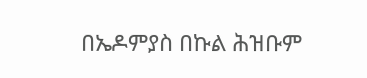በኤዶምያስ በኩል ሕዝቡም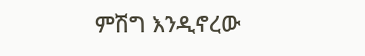ምሽግ እንዲኖረው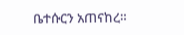ቤተሱርን አጠናከረ።